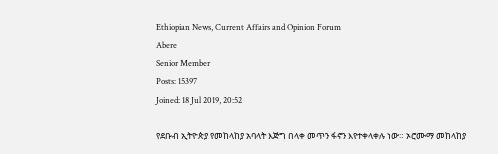Ethiopian News, Current Affairs and Opinion Forum
Abere
Senior Member
Posts: 15397
Joined: 18 Jul 2019, 20:52

የደቡብ ኢትዮጵያ የመከላከያ አባላት እጅግ በላቀ መጥን ፋኖን እየተቀላቀሉ ነው። ኦሮሙማ መከላከያ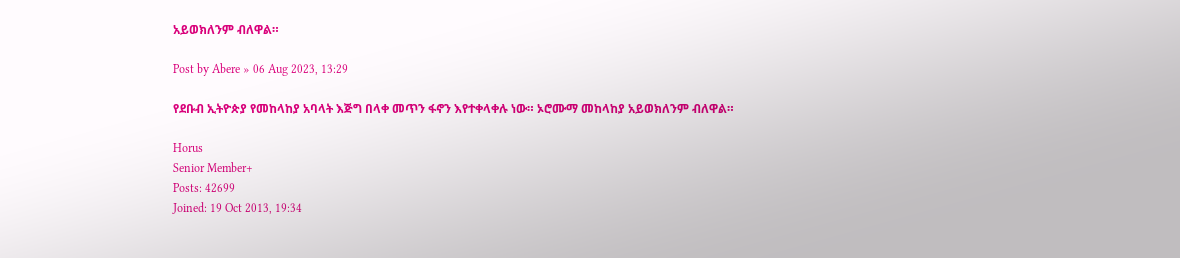አይወክለንም ብለዋል።

Post by Abere » 06 Aug 2023, 13:29

የደቡብ ኢትዮጵያ የመከላከያ አባላት እጅግ በላቀ መጥን ፋኖን እየተቀላቀሉ ነው። ኦሮሙማ መከላከያ አይወክለንም ብለዋል።

Horus
Senior Member+
Posts: 42699
Joined: 19 Oct 2013, 19:34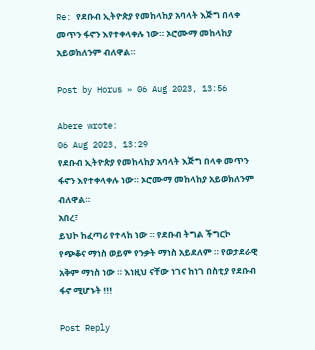Re: የደቡብ ኢትዮጵያ የመከላከያ አባላት እጅግ በላቀ መጥን ፋኖን እየተቀላቀሉ ነው። ኦሮሙማ መከላከያ አይወክለንም ብለዋል።

Post by Horus » 06 Aug 2023, 13:56

Abere wrote:
06 Aug 2023, 13:29
የደቡብ ኢትዮጵያ የመከላከያ አባላት እጅግ በላቀ መጥን ፋኖን እየተቀላቀሉ ነው። ኦሮሙማ መከላከያ አይወክለንም ብለዋል።
አበረ፣
ይህኮ ከፈጣሪ የተላከ ነው ። የደቡብ ትግል ችግርኮ የጭቆና ማነስ ወይም የንቃት ማነስ አይደለም ። የወታደራዊ አቅም ማነስ ነው ። እነዚህ ናቸው ነገና ከነገ በስቲያ የደቡብ ፋኖ ሚሆኑት !!!

Post Reply